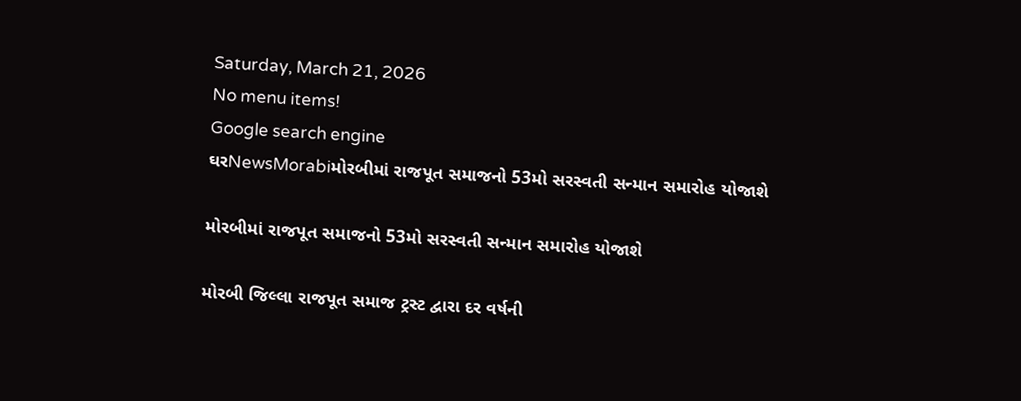Saturday, March 21, 2026
No menu items!
Google search engine
ઘરNewsMorabiમોરબીમાં રાજપૂત સમાજનો 53મો સરસ્વતી સન્માન સમારોહ યોજાશે

મોરબીમાં રાજપૂત સમાજનો 53મો સરસ્વતી સન્માન સમારોહ યોજાશે

મોરબી જિલ્લા રાજપૂત સમાજ ટ્રસ્ટ દ્વારા દર વર્ષની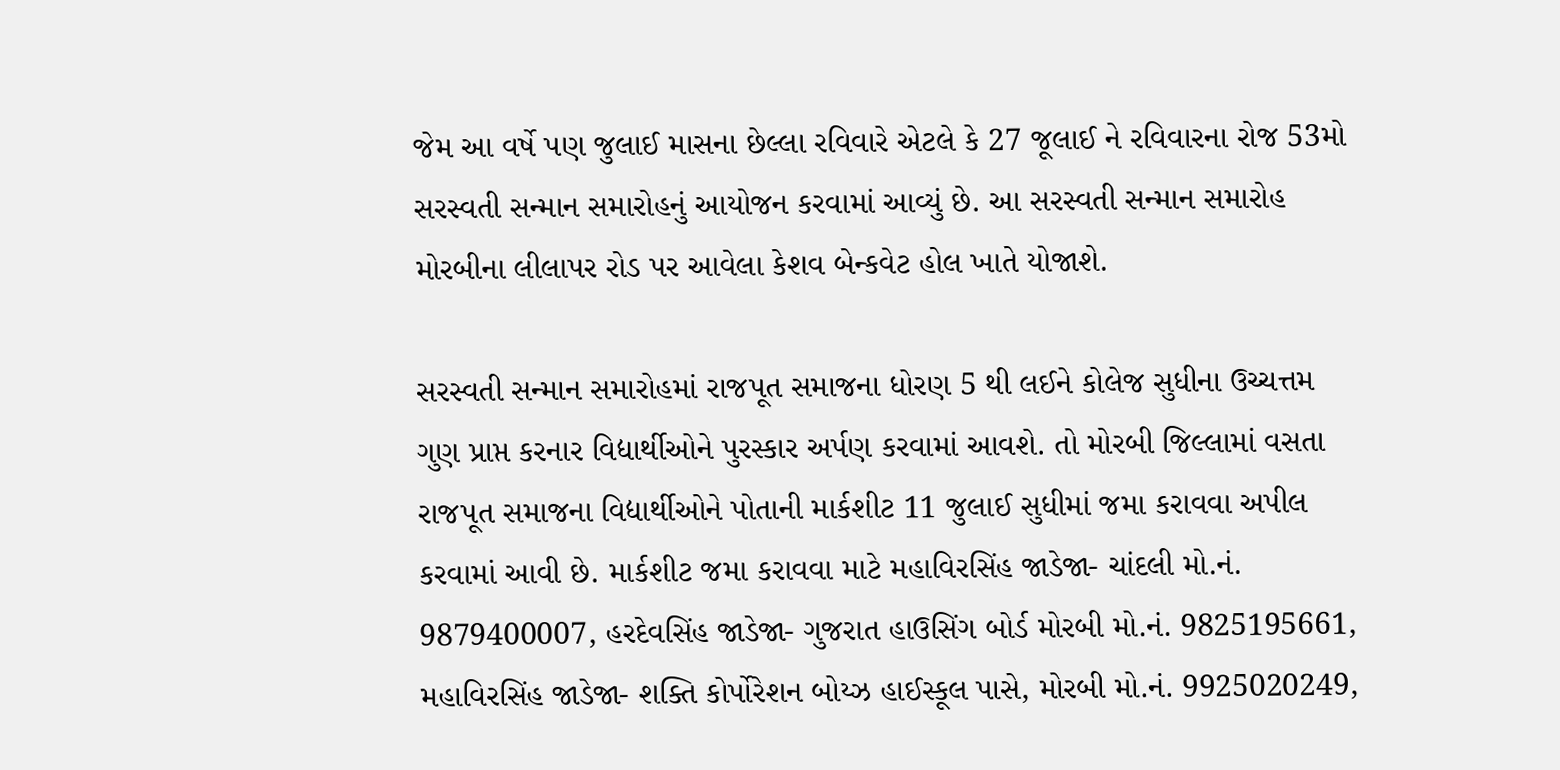જેમ આ વર્ષે પણ જુલાઈ માસના છેલ્લા રવિવારે એટલે કે 27 જૂલાઈ ને રવિવારના રોજ 53મો સરસ્વતી સન્માન સમારોહનું આયોજન કરવામાં આવ્યું છે. આ સરસ્વતી સન્માન સમારોહ મોરબીના લીલાપર રોડ પર આવેલા કેશવ બેન્કવેટ હોલ ખાતે યોજાશે.

સરસ્વતી સન્માન સમારોહમાં રાજપૂત સમાજના ધોરણ 5 થી લઈને કોલેજ સુધીના ઉચ્ચત્તમ ગુણ પ્રાપ્ત કરનાર વિદ્યાર્થીઓને પુરસ્કાર અર્પણ કરવામાં આવશે. તો મોરબી જિલ્લામાં વસતા રાજપૂત સમાજના વિદ્યાર્થીઓને પોતાની માર્કશીટ 11 જુલાઈ સુધીમાં જમા કરાવવા અપીલ કરવામાં આવી છે. માર્કશીટ જમા કરાવવા માટે મહાવિરસિંહ જાડેજા- ચાંદલી મો.નં. 9879400007, હરદેવસિંહ જાડેજા- ગુજરાત હાઉસિંગ બોર્ડ મોરબી મો.નં. 9825195661, મહાવિરસિંહ જાડેજા- શક્તિ કોર્પોરેશન બોય્ઝ હાઈસ્કૂલ પાસે, મોરબી મો.નં. 9925020249,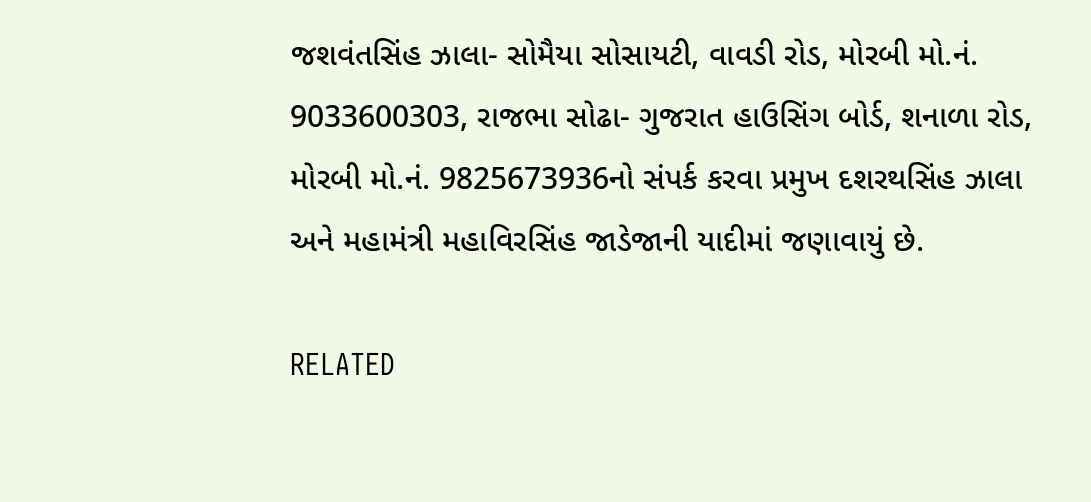જશવંતસિંહ ઝાલા- સોમૈયા સોસાયટી, વાવડી રોડ, મોરબી મો.નં. 9033600303, રાજભા સોઢા- ગુજરાત હાઉસિંગ બોર્ડ, શનાળા રોડ, મોરબી મો.નં. 9825673936નો સંપર્ક કરવા પ્રમુખ દશરથસિંહ ઝાલા અને મહામંત્રી મહાવિરસિંહ જાડેજાની યાદીમાં જણાવાયું છે.

RELATED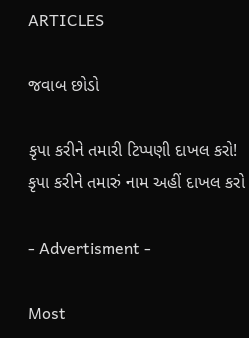ARTICLES

જવાબ છોડો

કૃપા કરીને તમારી ટિપ્પણી દાખલ કરો!
કૃપા કરીને તમારું નામ અહીં દાખલ કરો

- Advertisment -

Most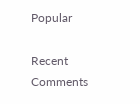Popular

Recent Comments